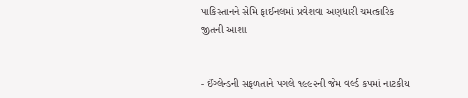પાકિસ્તાનને સેમિ ફાઈનલમાં પ્રવેશવા અણધારી ચમત્કારિક જીતની આશા


- ઈંગ્લેન્ડની સફળતાને પગલે ૧૯૯૨ની જેમ વર્લ્ડ કપમાં નાટકીય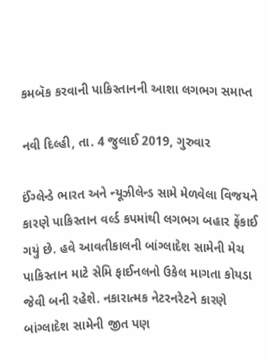કમબૅક કરવાની પાકિસ્તાનની આશા લગભગ સમાપ્ત

નવી દિલ્હી, તા. 4 જુલાઈ 2019, ગુરુવાર

ઈંગ્લેન્ડે ભારત અને ન્યૂઝીલેન્ડ સામે મેળવેલા વિજયને કારણે પાકિસ્તાન વર્લ્ડ કપમાંથી લગભગ બહાર ફેંકાઈ ગયું છે. હવે આવતીકાલની બાંગ્લાદેશ સામેની મેચ પાકિસ્તાન માટે સેમિ ફાઈનલનો ઉકેલ માગતા કોયડા જેવી બની રહેશે. નકારાત્મક નેટરનરેટને કારણે બાંગ્લાદેશ સામેની જીત પણ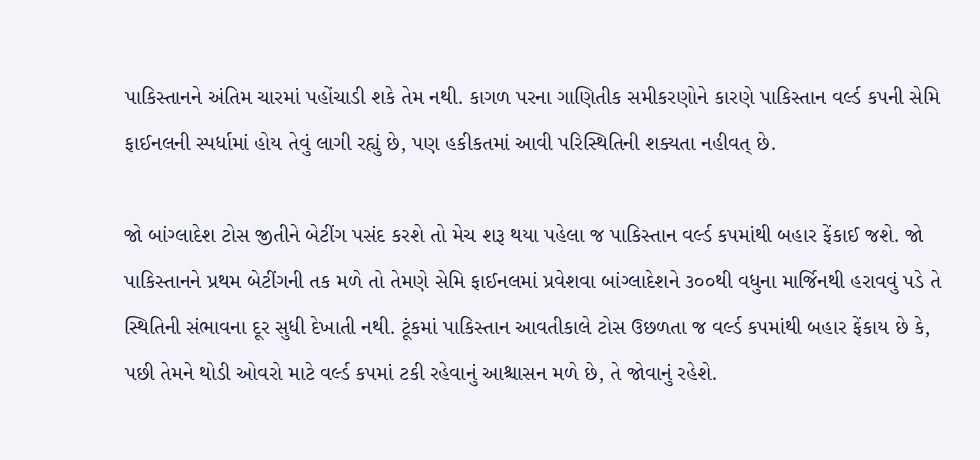પાકિસ્તાનને અંતિમ ચારમાં પહોંચાડી શકે તેમ નથી. કાગળ પરના ગાણિતીક સમીકરણોને કારણે પાકિસ્તાન વર્લ્ડ કપની સેમિ ફાઈનલની સ્પર્ધામાં હોય તેવું લાગી રહ્યું છે, પણ હકીકતમાં આવી પરિસ્થિતિની શક્યતા નહીવત્ છે.

જો બાંગ્લાદેશ ટોસ જીતીને બેટીંગ પસંદ કરશે તો મેચ શરૂ થયા પહેલા જ પાકિસ્તાન વર્લ્ડ કપમાંથી બહાર ફેંકાઈ જશે. જો પાકિસ્તાનને પ્રથમ બેટીંગની તક મળે તો તેમણે સેમિ ફાઈનલમાં પ્રવેશવા બાંગ્લાદેશને ૩૦૦થી વધુના માર્જિનથી હરાવવું પડે તે સ્થિતિની સંભાવના દૂર સુધી દેખાતી નથી. ટૂંકમાં પાકિસ્તાન આવતીકાલે ટોસ ઉછળતા જ વર્લ્ડ કપમાંથી બહાર ફેંકાય છે કે, પછી તેમને થોડી ઓવરો માટે વર્લ્ડ કપમાં ટકી રહેવાનું આશ્ચાસન મળે છે, તે જોવાનું રહેશે.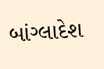બાંગ્લાદેશ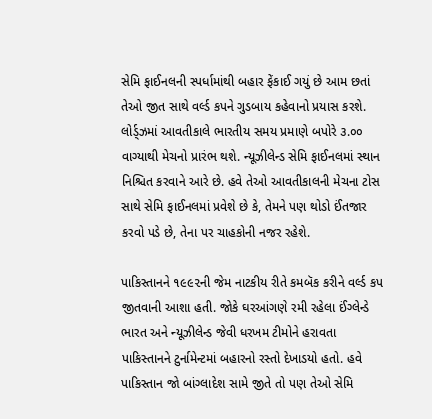સેમિ ફાઈનલની સ્પર્ધામાંથી બહાર ફેંકાઈ ગયું છે આમ છતાં તેઓ જીત સાથે વર્લ્ડ કપને ગુડબાય કહેવાનો પ્રયાસ કરશે. લોર્ડ્ઝમાં આવતીકાલે ભારતીય સમય પ્રમાણે બપોરે ૩.૦૦ વાગ્યાથી મેચનો પ્રારંભ થશે. ન્યૂઝીલેન્ડ સેમિ ફાઈનલમાં સ્થાન નિશ્ચિત કરવાને આરે છે. હવે તેઓ આવતીકાલની મેચના ટોસ સાથે સેમિ ફાઈનલમાં પ્રવેશે છે કે, તેમને પણ થોડો ઈંતજાર કરવો પડે છે, તેના પર ચાહકોની નજર રહેશે.

પાકિસ્તાનને ૧૯૯૨ની જેમ નાટકીય રીતે કમબૅક કરીને વર્લ્ડ કપ જીતવાની આશા હતી. જોકે ઘરઆંગણે રમી રહેલા ઈંગ્લેન્ડે ભારત અને ન્યૂઝીલેન્ડ જેવી ધરખમ ટીમોને હરાવતા પાકિસ્તાનને ટુર્નામેન્ટમાં બહારનો રસ્તો દેખાડયો હતો. હવે પાકિસ્તાન જો બાંગ્લાદેશ સામે જીતે તો પણ તેઓ સેમિ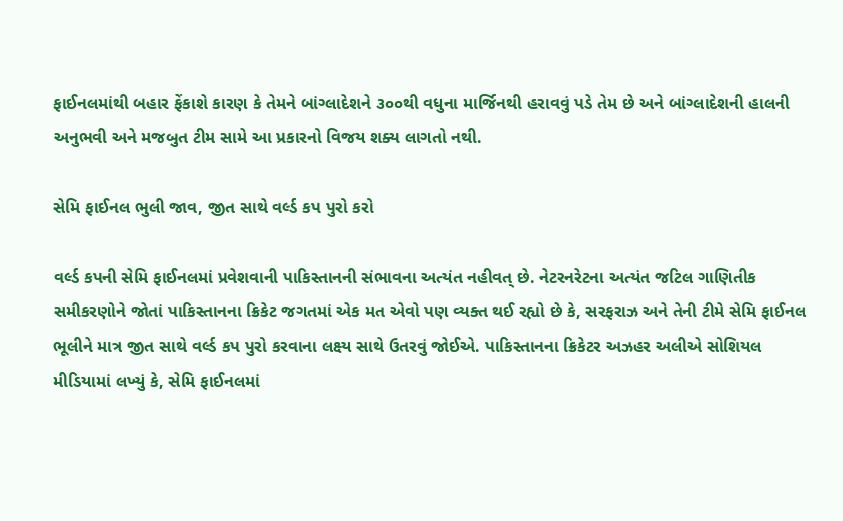ફાઈનલમાંથી બહાર ફેંકાશે કારણ કે તેમને બાંગ્લાદેશને ૩૦૦થી વધુના માર્જિનથી હરાવવું પડે તેમ છે અને બાંગ્લાદેશની હાલની અનુભવી અને મજબુત ટીમ સામે આ પ્રકારનો વિજય શક્ય લાગતો નથી.

સેમિ ફાઈનલ ભુલી જાવ, જીત સાથે વર્લ્ડ કપ પુરો કરો

વર્લ્ડ કપની સેમિ ફાઈનલમાં પ્રવેશવાની પાકિસ્તાનની સંભાવના અત્યંત નહીવત્ છે. નેટરનરેટના અત્યંત જટિલ ગાણિતીક સમીકરણોને જોતાં પાકિસ્તાનના ક્રિકેટ જગતમાં એક મત એવો પણ વ્યક્ત થઈ રહ્યો છે કે, સરફરાઝ અને તેની ટીમે સેમિ ફાઈનલ ભૂલીને માત્ર જીત સાથે વર્લ્ડ કપ પુરો કરવાના લક્ષ્ય સાથે ઉતરવું જોઈએ. પાકિસ્તાનના ક્રિકેટર અઝહર અલીએ સોશિયલ મીડિયામાં લખ્યું કે, સેમિ ફાઈનલમાં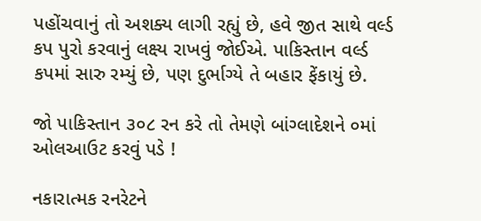પહોંચવાનું તો અશક્ય લાગી રહ્યું છે, હવે જીત સાથે વર્લ્ડ કપ પુરો કરવાનું લક્ષ્ય રાખવું જોઈએ. પાકિસ્તાન વર્લ્ડ કપમાં સારુ રમ્યું છે, પણ દુર્ભાગ્યે તે બહાર ફેંકાયું છે.

જો પાકિસ્તાન ૩૦૮ રન કરે તો તેમણે બાંગ્લાદેશને ૦માં ઓલઆઉટ કરવું પડે !

નકારાત્મક રનરેટને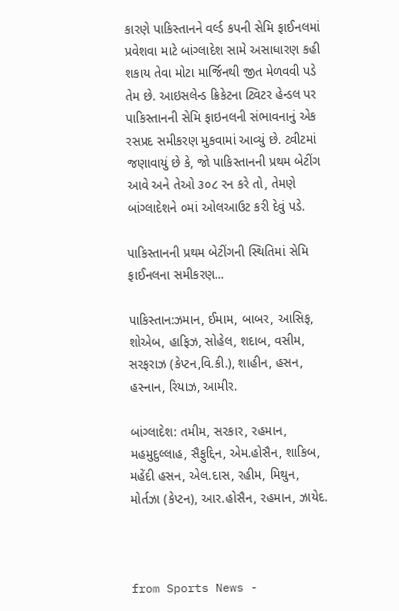કારણે પાકિસ્તાનને વર્લ્ડ કપની સેમિ ફાઈનલમાં પ્રવેશવા માટે બાંગ્લાદેશ સામે અસાધારણ કહી શકાય તેવા મોટા માર્જિનથી જીત મેળવવી પડે તેમ છે. આઇસલેન્ડ ક્રિકેટના ટ્વિટર હેન્ડલ પર પાકિસ્તાનની સેમિ ફાઇનલની સંભાવનાનું એક રસપ્રદ સમીકરણ મુકવામાં આવ્યું છે. ટ્વીટમાં જણાવાયું છે કે, જો પાકિસ્તાનની પ્રથમ બેટીંગ આવે અને તેઓ ૩૦૮ રન કરે તો, તેમણે બાંગ્લાદેશને ૦માં ઓલઆઉટ કરી દેવું પડે.

પાકિસ્તાનની પ્રથમ બેટીંગની સ્થિતિમાં સેમિ ફાઈનલના સમીકરણ...

પાકિસ્તાન:ઝમાન, ઈમામ, બાબર, આસિફ, શોએબ, હાફિઝ, સોહેલ, શદાબ, વસીમ, સરફરાઝ (કેપ્ટન,વિ.કી.), શાહીન, હસન, હસ્નાન, રિયાઝ, આમીર.

બાંગ્લાદેશ: તમીમ, સરકાર, રહમાન, મહમુદુલ્લાહ, સૈફુદ્દિન, એમ.હોસૈન, શાકિબ, મહેંદી હસન, એલ.દાસ, રહીમ, મિથુન, મોર્તઝા (કેપ્ટન), આર.હોસૈન, રહમાન, ઝાયેદ.



from Sports News -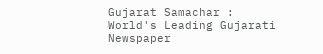Gujarat Samachar : World's Leading Gujarati Newspaper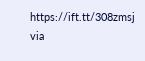https://ift.tt/308zmsj
via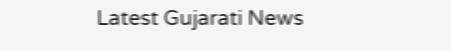Latest Gujarati News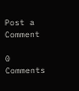Post a Comment

0 Comments